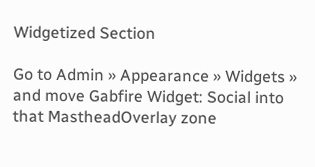Widgetized Section

Go to Admin » Appearance » Widgets » and move Gabfire Widget: Social into that MastheadOverlay zone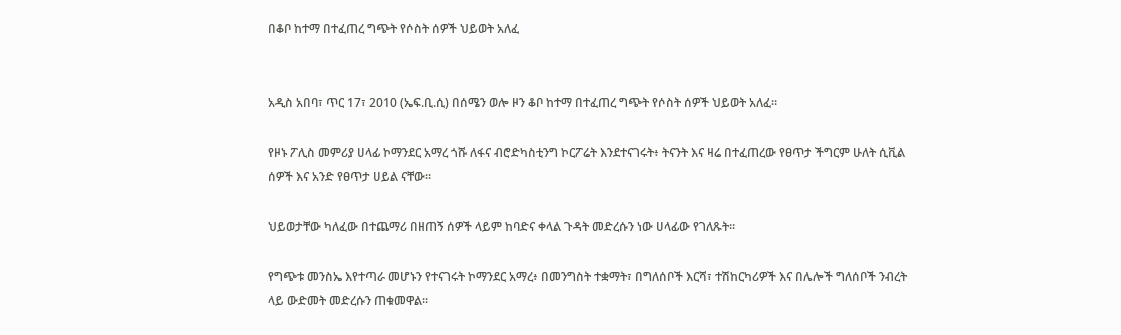በቆቦ ከተማ በተፈጠረ ግጭት የሶስት ሰዎች ህይወት አለፈ


አዲስ አበባ፣ ጥር 17፣ 2010 (ኤፍ.ቢ.ሲ) በሰሜን ወሎ ዞን ቆቦ ከተማ በተፈጠረ ግጭት የሶስት ሰዎች ህይወት አለፈ።

የዞኑ ፖሊስ መምሪያ ሀላፊ ኮማንደር አማረ ጎሹ ለፋና ብሮድካስቲንግ ኮርፖሬት እንደተናገሩት፥ ትናንት እና ዛሬ በተፈጠረው የፀጥታ ችግርም ሁለት ሲቪል ሰዎች እና አንድ የፀጥታ ሀይል ናቸው።

ህይወታቸው ካለፈው በተጨማሪ በዘጠኝ ሰዎች ላይም ከባድና ቀላል ጉዳት መድረሱን ነው ሀላፊው የገለጹት።

የግጭቱ መንስኤ እየተጣራ መሆኑን የተናገሩት ኮማንደር አማረ፥ በመንግስት ተቋማት፣ በግለሰቦች እርሻ፣ ተሽከርካሪዎች እና በሌሎች ግለሰቦች ንብረት ላይ ውድመት መድረሱን ጠቁመዋል።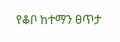የቆቦ ከተማን ፀጥታ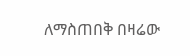ለማስጠበቅ በዛሬው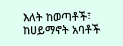እለት ከወጣቶች፣ ከሀይማኖት አባቶች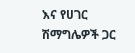እና የሀገር ሽማግሌዎች ጋር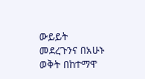ውይይት መደረጉንና በአሁኑ ወቅት በከተማዋ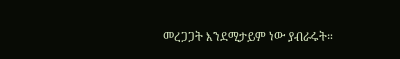መረጋጋት እንደሚታይም ነው ያብራሩት።